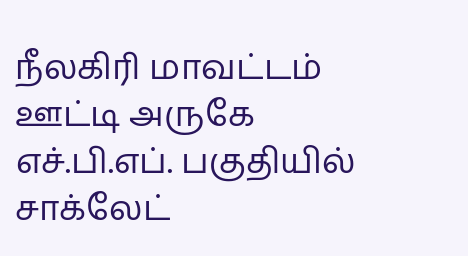நீலகிரி மாவட்டம் ஊட்டி அருகே எச்.பி.எப். பகுதியில் சாக்லேட்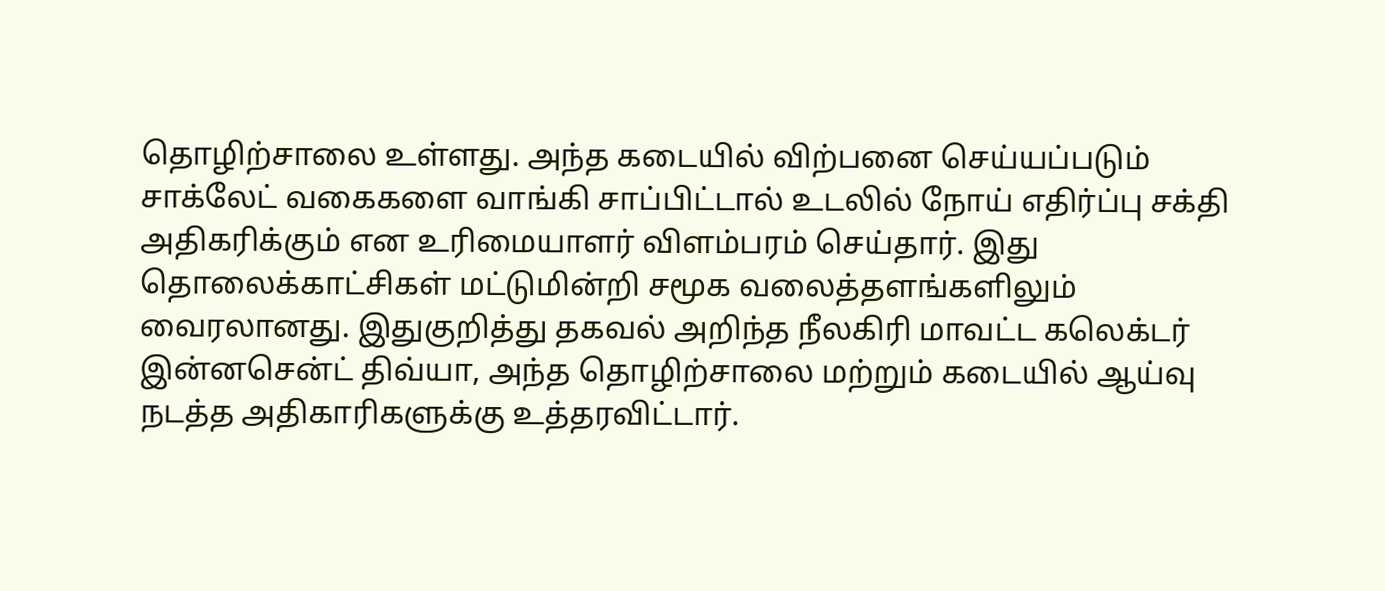தொழிற்சாலை உள்ளது. அந்த கடையில் விற்பனை செய்யப்படும் சாக்லேட் வகைகளை வாங்கி சாப்பிட்டால் உடலில் நோய் எதிர்ப்பு சக்தி அதிகரிக்கும் என உரிமையாளர் விளம்பரம் செய்தார். இது தொலைக்காட்சிகள் மட்டுமின்றி சமூக வலைத்தளங்களிலும் வைரலானது. இதுகுறித்து தகவல் அறிந்த நீலகிரி மாவட்ட கலெக்டர் இன்னசென்ட் திவ்யா, அந்த தொழிற்சாலை மற்றும் கடையில் ஆய்வு நடத்த அதிகாரிகளுக்கு உத்தரவிட்டார்.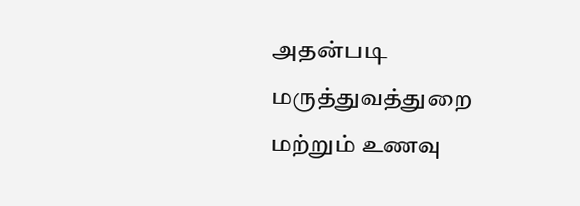அதன்படி மருத்துவத்துறை மற்றும் உணவு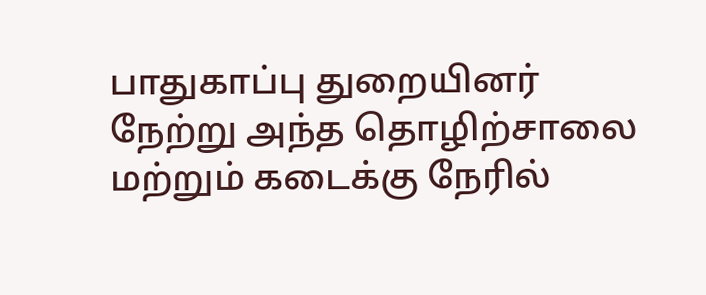பாதுகாப்பு துறையினர் நேற்று அந்த தொழிற்சாலை மற்றும் கடைக்கு நேரில்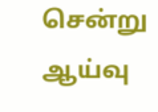சென்று ஆய்வு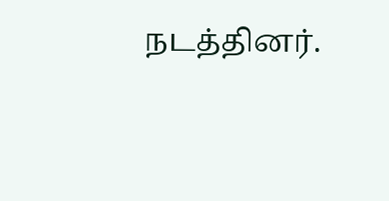நடத்தினர்.